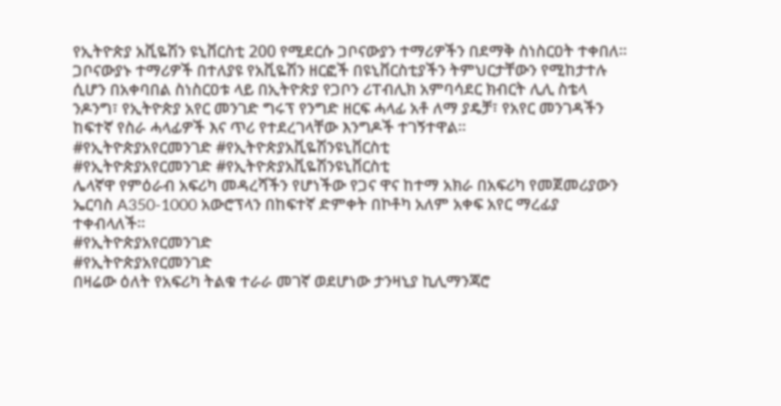የኢትዮጵያ አቪዬሽን ዩኒቨርስቲ 200 የሚደርሱ ጋቦናውያን ተማሪዎችን በደማቅ ስነስርዐት ተቀበለ። ጋቦናውያኑ ተማሪዎች በተለያዩ የአቪዬሽን ዘርፎች በዩኒቨርስቲያችን ትምህርታቸውን የሚከታተሉ ሲሆን በአቀባበል ስነስርዐቱ ላይ በኢትዮጵያ የጋቦን ሪፐብሊክ አምባሳደር ክብርት ሊሊ ስቴላ ንዶንግ፣ የኢትዮጵያ አየር መንገድ ግሩፕ የንግድ ዘርፍ ሓላፊ አቶ ለማ ያዴቻ፣ የአየር መንገዳችን ከፍተኛ የስራ ሓላፊዎች እና ጥሪ የተደረገላቸው እንግዶች ተገኝተዋል።
#የኢትዮጵያአየርመንገድ #የኢትዮጵያአቪዬሽንዩኒቨርስቲ
#የኢትዮጵያአየርመንገድ #የኢትዮጵያአቪዬሽንዩኒቨርስቲ
ሌላኛዋ የምዕራብ አፍሪካ መዳረሻችን የሆነችው የጋና ዋና ከተማ አክራ በአፍሪካ የመጀመሪያውን ኤርባስ A350-1000 አውሮፕላን በከፍተኛ ድምቀት በኮቶካ አለም አቀፍ አየር ማረፊያ ተቀብላለች።
#የኢትዮጵያአየርመንገድ
#የኢትዮጵያአየርመንገድ
በዛሬው ዕለት የአፍሪካ ትልቁ ተራራ መገኛ ወደሆነው ታንዛኒያ ኪሊማንጃሮ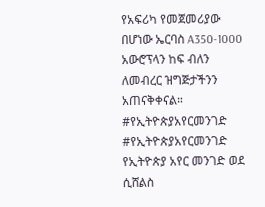የአፍሪካ የመጀመሪያው በሆነው ኤርባስ A350-1000 አውሮፕላን ከፍ ብለን ለመብረር ዝግጅታችንን አጠናቅቀናል።
#የኢትዮጵያአየርመንገድ
#የኢትዮጵያአየርመንገድ
የኢትዮጵያ አየር መንገድ ወደ ሲሸልስ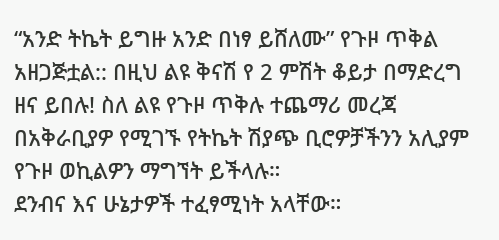“አንድ ትኬት ይግዙ አንድ በነፃ ይሸለሙ” የጉዞ ጥቅል አዘጋጅቷል:: በዚህ ልዩ ቅናሽ የ 2 ምሽት ቆይታ በማድረግ ዘና ይበሉ! ስለ ልዩ የጉዞ ጥቅሉ ተጨማሪ መረጃ በአቅራቢያዎ የሚገኙ የትኬት ሽያጭ ቢሮዎቻችንን አሊያም የጉዞ ወኪልዎን ማግኘት ይችላሉ።
ደንብና እና ሁኔታዎች ተፈፃሚነት አላቸው።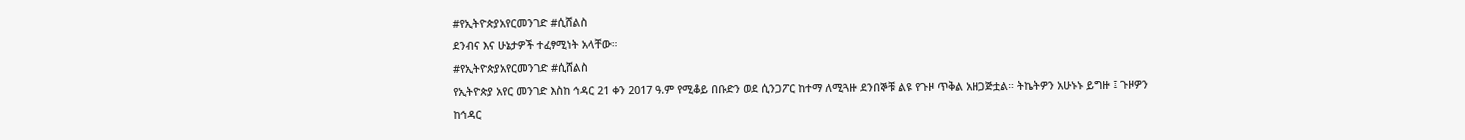#የኢትዮጵያአየርመንገድ #ሲሸልስ
ደንብና እና ሁኔታዎች ተፈፃሚነት አላቸው።
#የኢትዮጵያአየርመንገድ #ሲሸልስ
የኢትዮጵያ አየር መንገድ እስከ ኅዳር 21 ቀን 2017 ዓ.ም የሚቆይ በቡድን ወደ ሲንጋፖር ከተማ ለሚጓዙ ደንበኞቹ ልዩ የጉዞ ጥቅል አዘጋጅቷል። ትኬትዎን አሁኑኑ ይግዙ ፤ ጉዞዎን ከኅዳር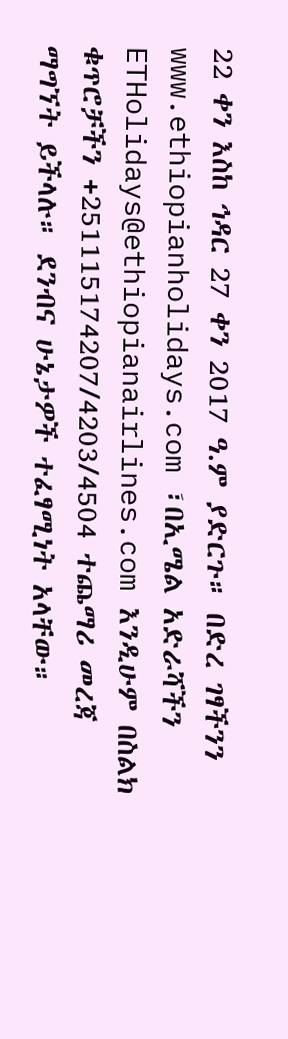22 ቀን እስከ ኅዳር 27 ቀን 2017 ዓ.ም ያድርጉ። በድረ ገፃችንን www.ethiopianholidays.com ፣በኢሜል አድራሻችን ETHolidays@ethiopianairlines.com እንዲሁም በስልክ ቁጥሮቻችን +251115174207/4203/4504 ተጨማሪ መረጃ ማግኘት ይችላሉ። ደንብና ሁኔታዎች ተፈፃሚነት አላቸው።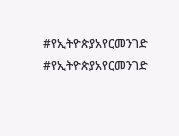#የኢትዮጵያአየርመንገድ
#የኢትዮጵያአየርመንገድ